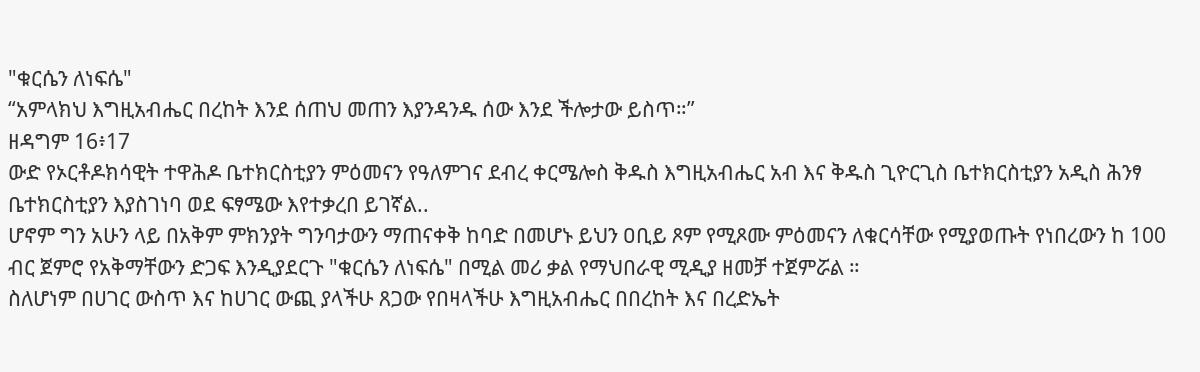"ቁርሴን ለነፍሴ"
“አምላክህ እግዚአብሔር በረከት እንደ ሰጠህ መጠን እያንዳንዱ ሰው እንደ ችሎታው ይስጥ።”
ዘዳግም 16፥17
ውድ የኦርቶዶክሳዊት ተዋሕዶ ቤተክርስቲያን ምዕመናን የዓለምገና ደብረ ቀርሜሎስ ቅዱስ እግዚአብሔር አብ እና ቅዱስ ጊዮርጊስ ቤተክርስቲያን አዲስ ሕንፃ ቤተክርስቲያን እያስገነባ ወደ ፍፃሜው እየተቃረበ ይገኛል..
ሆኖም ግን አሁን ላይ በአቅም ምክንያት ግንባታውን ማጠናቀቅ ከባድ በመሆኑ ይህን ዐቢይ ጾም የሚጾሙ ምዕመናን ለቁርሳቸው የሚያወጡት የነበረውን ከ 100 ብር ጀምሮ የአቅማቸውን ድጋፍ እንዲያደርጉ "ቁርሴን ለነፍሴ" በሚል መሪ ቃል የማህበራዊ ሚዲያ ዘመቻ ተጀምሯል ።
ስለሆነም በሀገር ውስጥ እና ከሀገር ውጪ ያላችሁ ጸጋው የበዛላችሁ እግዚአብሔር በበረከት እና በረድኤት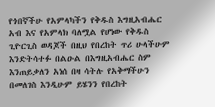የጎበኛችሁ የአምላካችን የቅዱስ እግዚአብሔር አብ እና የአምላክ ባለሟል የሆነው የቅዱስ ጊዮርጊስ ወዳጆች በዚህ የበረከት ጥሪ ሁላችሁም እንድትሳተፉ በልዑል በእግዚአብሔር ስም እንጠይቃለን አነሰ በዛ ሳትሉ የአቅማችሁን በመለገስ እንዲሁም ይሄንን የበረከት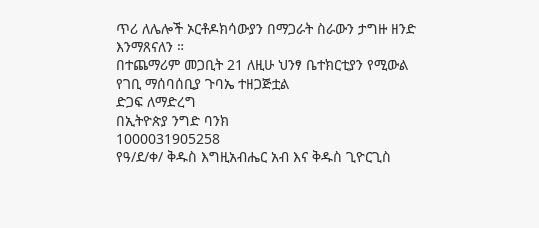ጥሪ ለሌሎች ኦርቶዶክሳውያን በማጋራት ስራውን ታግዙ ዘንድ እንማጸናለን ።
በተጨማሪም መጋቢት 21 ለዚሁ ህንፃ ቤተክርቲያን የሚውል የገቢ ማሰባሰቢያ ጉባኤ ተዘጋጅቷል
ድጋፍ ለማድረግ
በኢትዮጵያ ንግድ ባንክ
1000031905258
የዓ/ደ/ቀ/ ቅዱስ እግዚአብሔር አብ እና ቅዱስ ጊዮርጊስ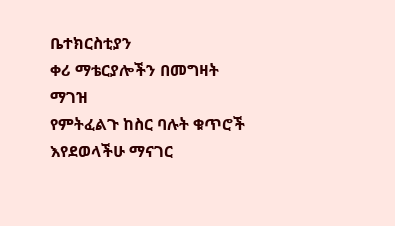ቤተክርስቲያን
ቀሪ ማቴርያሎችን በመግዛት ማገዝ
የምትፈልጉ ከስር ባሉት ቁጥሮች
እየደወላችሁ ማናገር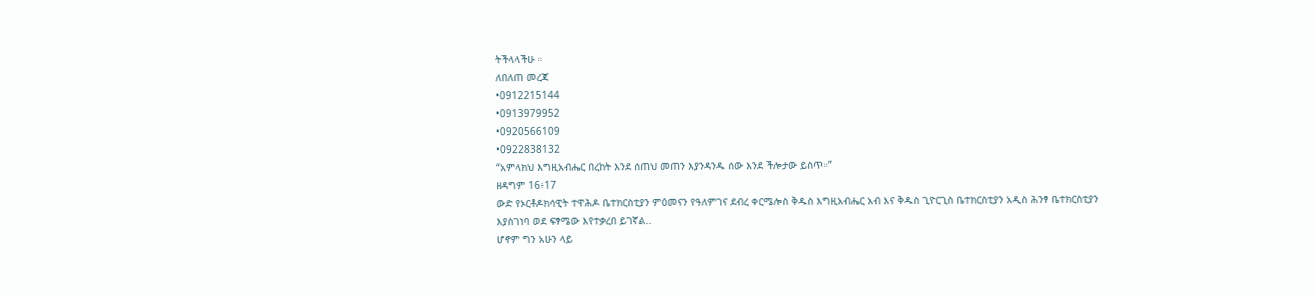ትችላላችሁ ።
ለበለጠ መረጃ
•0912215144
•0913979952
•0920566109
•0922838132
“አምላክህ እግዚአብሔር በረከት እንደ ሰጠህ መጠን እያንዳንዱ ሰው እንደ ችሎታው ይስጥ።”
ዘዳግም 16፥17
ውድ የኦርቶዶክሳዊት ተዋሕዶ ቤተክርስቲያን ምዕመናን የዓለምገና ደብረ ቀርሜሎስ ቅዱስ እግዚአብሔር አብ እና ቅዱስ ጊዮርጊስ ቤተክርስቲያን አዲስ ሕንፃ ቤተክርስቲያን እያስገነባ ወደ ፍፃሜው እየተቃረበ ይገኛል..
ሆኖም ግን አሁን ላይ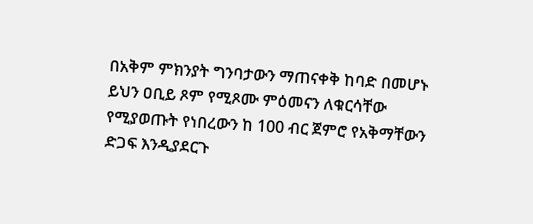በአቅም ምክንያት ግንባታውን ማጠናቀቅ ከባድ በመሆኑ ይህን ዐቢይ ጾም የሚጾሙ ምዕመናን ለቁርሳቸው የሚያወጡት የነበረውን ከ 100 ብር ጀምሮ የአቅማቸውን ድጋፍ እንዲያደርጉ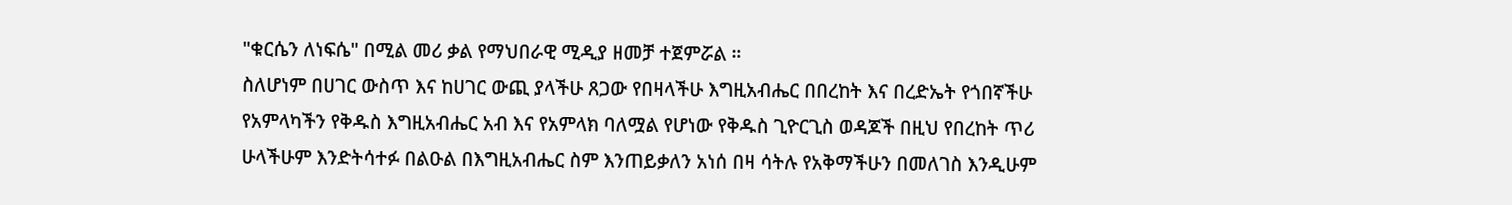"ቁርሴን ለነፍሴ" በሚል መሪ ቃል የማህበራዊ ሚዲያ ዘመቻ ተጀምሯል ።
ስለሆነም በሀገር ውስጥ እና ከሀገር ውጪ ያላችሁ ጸጋው የበዛላችሁ እግዚአብሔር በበረከት እና በረድኤት የጎበኛችሁ የአምላካችን የቅዱስ እግዚአብሔር አብ እና የአምላክ ባለሟል የሆነው የቅዱስ ጊዮርጊስ ወዳጆች በዚህ የበረከት ጥሪ ሁላችሁም እንድትሳተፉ በልዑል በእግዚአብሔር ስም እንጠይቃለን አነሰ በዛ ሳትሉ የአቅማችሁን በመለገስ እንዲሁም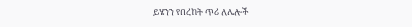ይሄንን የበረከት ጥሪ ለሌሎች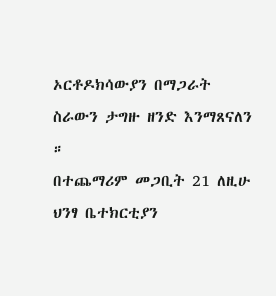ኦርቶዶክሳውያን በማጋራት ስራውን ታግዙ ዘንድ እንማጸናለን ።
በተጨማሪም መጋቢት 21 ለዚሁ ህንፃ ቤተክርቲያን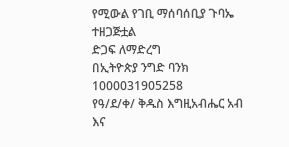የሚውል የገቢ ማሰባሰቢያ ጉባኤ ተዘጋጅቷል
ድጋፍ ለማድረግ
በኢትዮጵያ ንግድ ባንክ
1000031905258
የዓ/ደ/ቀ/ ቅዱስ እግዚአብሔር አብ እና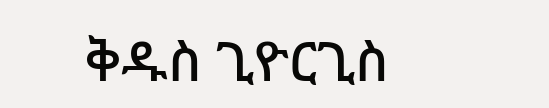ቅዱስ ጊዮርጊስ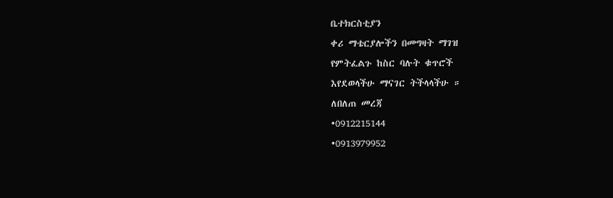ቤተክርስቲያን
ቀሪ ማቴርያሎችን በመግዛት ማገዝ
የምትፈልጉ ከስር ባሉት ቁጥሮች
እየደወላችሁ ማናገር ትችላላችሁ ።
ለበለጠ መረጃ
•0912215144
•0913979952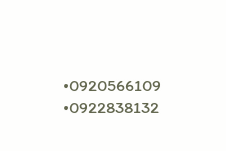•0920566109
•0922838132